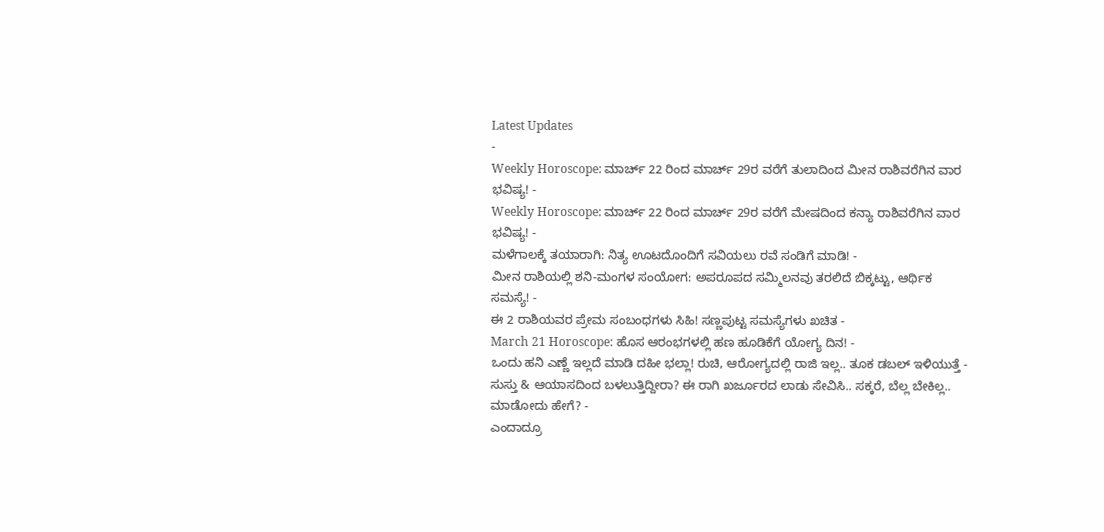Latest Updates
-
Weekly Horoscope: ಮಾರ್ಚ್ 22 ರಿಂದ ಮಾರ್ಚ್ 29ರ ವರೆಗೆ ತುಲಾದಿಂದ ಮೀನ ರಾಶಿವರೆಗಿನ ವಾರ ಭವಿಷ್ಯ! -
Weekly Horoscope: ಮಾರ್ಚ್ 22 ರಿಂದ ಮಾರ್ಚ್ 29ರ ವರೆಗೆ ಮೇಷದಿಂದ ಕನ್ಯಾ ರಾಶಿವರೆಗಿನ ವಾರ ಭವಿಷ್ಯ! -
ಮಳೆಗಾಲಕ್ಕೆ ತಯಾರಾಗಿ: ನಿತ್ಯ ಊಟದೊಂದಿಗೆ ಸವಿಯಲು ರವೆ ಸಂಡಿಗೆ ಮಾಡಿ! -
ಮೀನ ರಾಶಿಯಲ್ಲಿ ಶನಿ-ಮಂಗಳ ಸಂಯೋಗ: ಅಪರೂಪದ ಸಮ್ಮಿಲನವು ತರಲಿದೆ ಬಿಕ್ಕಟ್ಟು, ಆರ್ಥಿಕ ಸಮಸ್ಯೆ! -
ಈ 2 ರಾಶಿಯವರ ಪ್ರೇಮ ಸಂಬಂಧಗಳು ಸಿಹಿ! ಸಣ್ಣಪುಟ್ಟ ಸಮಸ್ಯೆಗಳು ಖಚಿತ -
March 21 Horoscope: ಹೊಸ ಆರಂಭಗಳಲ್ಲಿ ಹಣ ಹೂಡಿಕೆಗೆ ಯೋಗ್ಯ ದಿನ! -
ಒಂದು ಹನಿ ಎಣ್ಣೆ ಇಲ್ಲದೆ ಮಾಡಿ ದಹೀ ಭಲ್ಲಾ! ರುಚಿ, ಆರೋಗ್ಯದಲ್ಲಿ ರಾಜಿ ಇಲ್ಲ.. ತೂಕ ಡಬಲ್ ಇಳಿಯುತ್ತೆ -
ಸುಸ್ತು & ಆಯಾಸದಿಂದ ಬಳಲುತ್ತಿದ್ದೀರಾ? ಈ ರಾಗಿ ಖರ್ಜೂರದ ಲಾಡು ಸೇವಿಸಿ.. ಸಕ್ಕರೆ, ಬೆಲ್ಲ ಬೇಕಿಲ್ಲ.. ಮಾಡೋದು ಹೇಗೆ? -
ಎಂದಾದ್ರೂ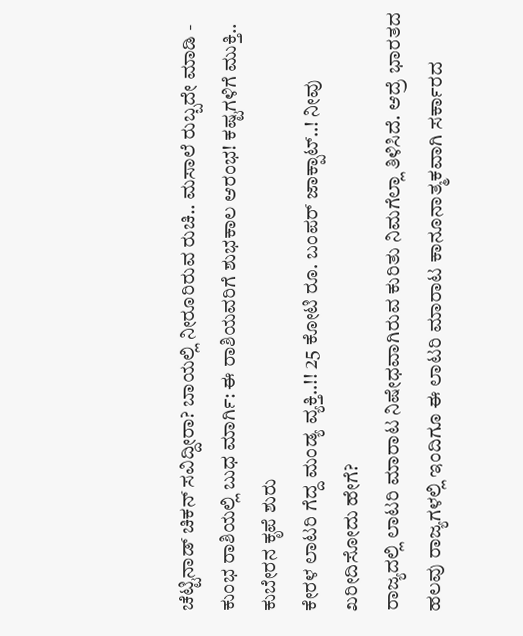ಚೆಟ್ಟಿನಾಡ್ ಚಿಕನ್ ಸವಿದ್ದೀರಾ? ಬಾಯಲ್ಲಿ ನೀರೂರಿರುವ ರುಚಿ.. ಮಸಾಲೆ ರುಬ್ಬದೇ ಮಾಡಿ -
ಕುಂಭ ರಾಶಿಯಲ್ಲಿ ಬುಧ ಮಾರ್ಗಿ: ಈ ರಾಶಿಯವರಿಗೆ ಶುಭಕಾಲ ಆರಂಭ! ಕಷ್ಟಗಳಿಗೆ ಮುಕ್ತಿ.. ಕುಬೇರನ ಕೃಪೆ ಶುರು
ಕೇರಳ ಲಾಟರಿ ಗೆದ್ದ ಮಂಡ್ಯ ವ್ಯಕ್ತಿ..!! 25 ಕೋಟಿ ರೂ. ಬಂಪರ್ ಜಾಕ್ಪಾಟ್..! ನೀವು ಖರೀದಿಸೋದು ಹೇಗೆ?
ರಾಜ್ಯದಲ್ಲಿ ಲಾಟರಿ ಮಾರಾಟ ನಿಷೇಧವಾಗಿರುವ ಕುರಿತು ನಿಮಗೆಲ್ಲಾ ತಿಳಿಸಿದೆ. ಆದ್ರೆ ಭಾರತದ ಹಲವು ರಾಜ್ಯಗಳಲ್ಲಿ ಇಂದಿಗೂ ಈ ಲಾಟರಿ ಮಾರಾಟ ಕಾನೂನಾತ್ಮಕವಾಗಿ ಸರ್ಕಾರದ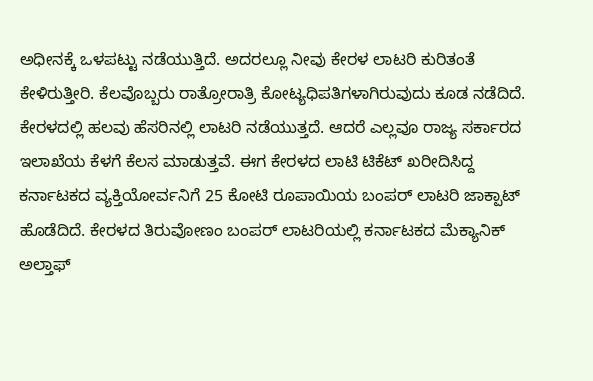ಅಧೀನಕ್ಕೆ ಒಳಪಟ್ಟು ನಡೆಯುತ್ತಿದೆ. ಅದರಲ್ಲೂ ನೀವು ಕೇರಳ ಲಾಟರಿ ಕುರಿತಂತೆ ಕೇಳಿರುತ್ತೀರಿ. ಕೆಲವೊಬ್ಬರು ರಾತ್ರೋರಾತ್ರಿ ಕೋಟ್ಯಧಿಪತಿಗಳಾಗಿರುವುದು ಕೂಡ ನಡೆದಿದೆ.
ಕೇರಳದಲ್ಲಿ ಹಲವು ಹೆಸರಿನಲ್ಲಿ ಲಾಟರಿ ನಡೆಯುತ್ತದೆ. ಆದರೆ ಎಲ್ಲವೂ ರಾಜ್ಯ ಸರ್ಕಾರದ ಇಲಾಖೆಯ ಕೆಳಗೆ ಕೆಲಸ ಮಾಡುತ್ತವೆ. ಈಗ ಕೇರಳದ ಲಾಟಿ ಟಿಕೆಟ್ ಖರೀದಿಸಿದ್ದ ಕರ್ನಾಟಕದ ವ್ಯಕ್ತಿಯೋರ್ವನಿಗೆ 25 ಕೋಟಿ ರೂಪಾಯಿಯ ಬಂಪರ್ ಲಾಟರಿ ಜಾಕ್ಪಾಟ್ ಹೊಡೆದಿದೆ. ಕೇರಳದ ತಿರುವೋಣಂ ಬಂಪರ್ ಲಾಟರಿಯಲ್ಲಿ ಕರ್ನಾಟಕದ ಮೆಕ್ಯಾನಿಕ್ ಅಲ್ತಾಫ್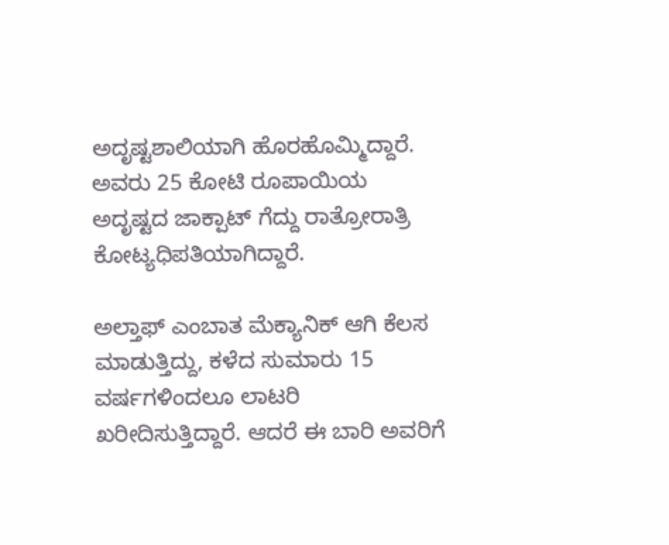ಅದೃಷ್ಟಶಾಲಿಯಾಗಿ ಹೊರಹೊಮ್ಮಿದ್ದಾರೆ. ಅವರು 25 ಕೋಟಿ ರೂಪಾಯಿಯ ಅದೃಷ್ಟದ ಜಾಕ್ಪಾಟ್ ಗೆದ್ದು ರಾತ್ರೋರಾತ್ರಿ ಕೋಟ್ಯಧಿಪತಿಯಾಗಿದ್ದಾರೆ.

ಅಲ್ತಾಫ್ ಎಂಬಾತ ಮೆಕ್ಯಾನಿಕ್ ಆಗಿ ಕೆಲಸ ಮಾಡುತ್ತಿದ್ದು, ಕಳೆದ ಸುಮಾರು 15 ವರ್ಷಗಳಿಂದಲೂ ಲಾಟರಿ ಖರೀದಿಸುತ್ತಿದ್ದಾರೆ. ಆದರೆ ಈ ಬಾರಿ ಅವರಿಗೆ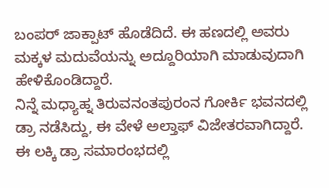ಬಂಪರ್ ಜಾಕ್ಪಾಟ್ ಹೊಡೆದಿದೆ. ಈ ಹಣದಲ್ಲಿ ಅವರು ಮಕ್ಕಳ ಮದುವೆಯನ್ನು ಅದ್ದೂರಿಯಾಗಿ ಮಾಡುವುದಾಗಿ ಹೇಳಿಕೊಂಡಿದ್ದಾರೆ.
ನಿನ್ನೆ ಮಧ್ಯಾಹ್ನ ತಿರುವನಂತಪುರಂನ ಗೋರ್ಕಿ ಭವನದಲ್ಲಿ ಡ್ರಾ ನಡೆಸಿದ್ದು, ಈ ವೇಳೆ ಅಲ್ತಾಫ್ ವಿಜೇತರವಾಗಿದ್ದಾರೆ.
ಈ ಲಕ್ಕಿ ಡ್ರಾ ಸಮಾರಂಭದಲ್ಲಿ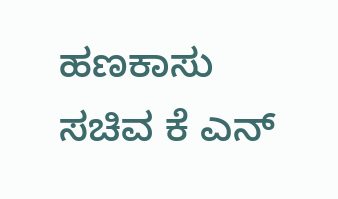ಹಣಕಾಸು ಸಚಿವ ಕೆ ಎನ್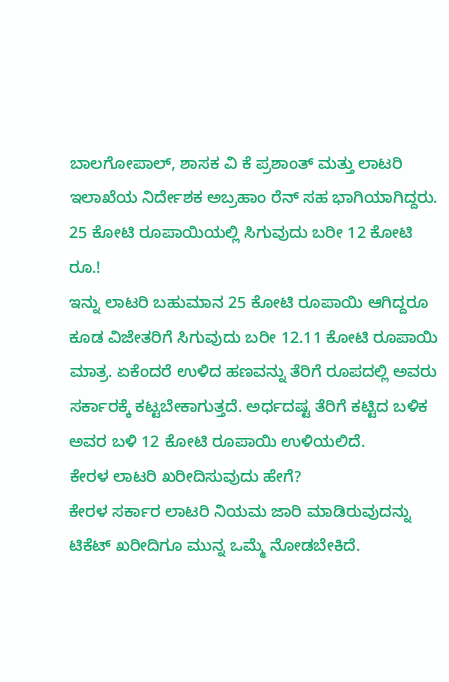ಬಾಲಗೋಪಾಲ್, ಶಾಸಕ ವಿ ಕೆ ಪ್ರಶಾಂತ್ ಮತ್ತು ಲಾಟರಿ ಇಲಾಖೆಯ ನಿರ್ದೇಶಕ ಅಬ್ರಹಾಂ ರೆನ್ ಸಹ ಭಾಗಿಯಾಗಿದ್ದರು.
25 ಕೋಟಿ ರೂಪಾಯಿಯಲ್ಲಿ ಸಿಗುವುದು ಬರೀ 12 ಕೋಟಿ ರೂ.!
ಇನ್ನು ಲಾಟರಿ ಬಹುಮಾನ 25 ಕೋಟಿ ರೂಪಾಯಿ ಆಗಿದ್ದರೂ ಕೂಡ ವಿಜೇತರಿಗೆ ಸಿಗುವುದು ಬರೀ 12.11 ಕೋಟಿ ರೂಪಾಯಿ ಮಾತ್ರ. ಏಕೆಂದರೆ ಉಳಿದ ಹಣವನ್ನು ತೆರಿಗೆ ರೂಪದಲ್ಲಿ ಅವರು ಸರ್ಕಾರಕ್ಕೆ ಕಟ್ಟಬೇಕಾಗುತ್ತದೆ. ಅರ್ಧದಷ್ಟ ತೆರಿಗೆ ಕಟ್ಟಿದ ಬಳಿಕ ಅವರ ಬಳಿ 12 ಕೋಟಿ ರೂಪಾಯಿ ಉಳಿಯಲಿದೆ.
ಕೇರಳ ಲಾಟರಿ ಖರೀದಿಸುವುದು ಹೇಗೆ?
ಕೇರಳ ಸರ್ಕಾರ ಲಾಟರಿ ನಿಯಮ ಜಾರಿ ಮಾಡಿರುವುದನ್ನು ಟಿಕೆಟ್ ಖರೀದಿಗೂ ಮುನ್ನ ಒಮ್ಮೆ ನೋಡಬೇಕಿದೆ.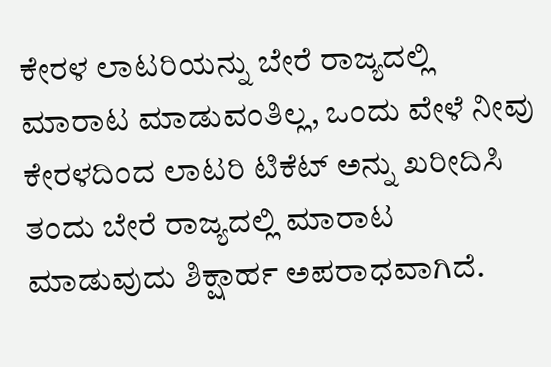ಕೇರಳ ಲಾಟರಿಯನ್ನು ಬೇರೆ ರಾಜ್ಯದಲ್ಲಿ ಮಾರಾಟ ಮಾಡುವಂತಿಲ್ಲ, ಒಂದು ವೇಳೆ ನೀವು ಕೇರಳದಿಂದ ಲಾಟರಿ ಟಿಕೆಟ್ ಅನ್ನು ಖರೀದಿಸಿ ತಂದು ಬೇರೆ ರಾಜ್ಯದಲ್ಲಿ ಮಾರಾಟ ಮಾಡುವುದು ಶಿಕ್ಷಾರ್ಹ ಅಪರಾಧವಾಗಿದೆ.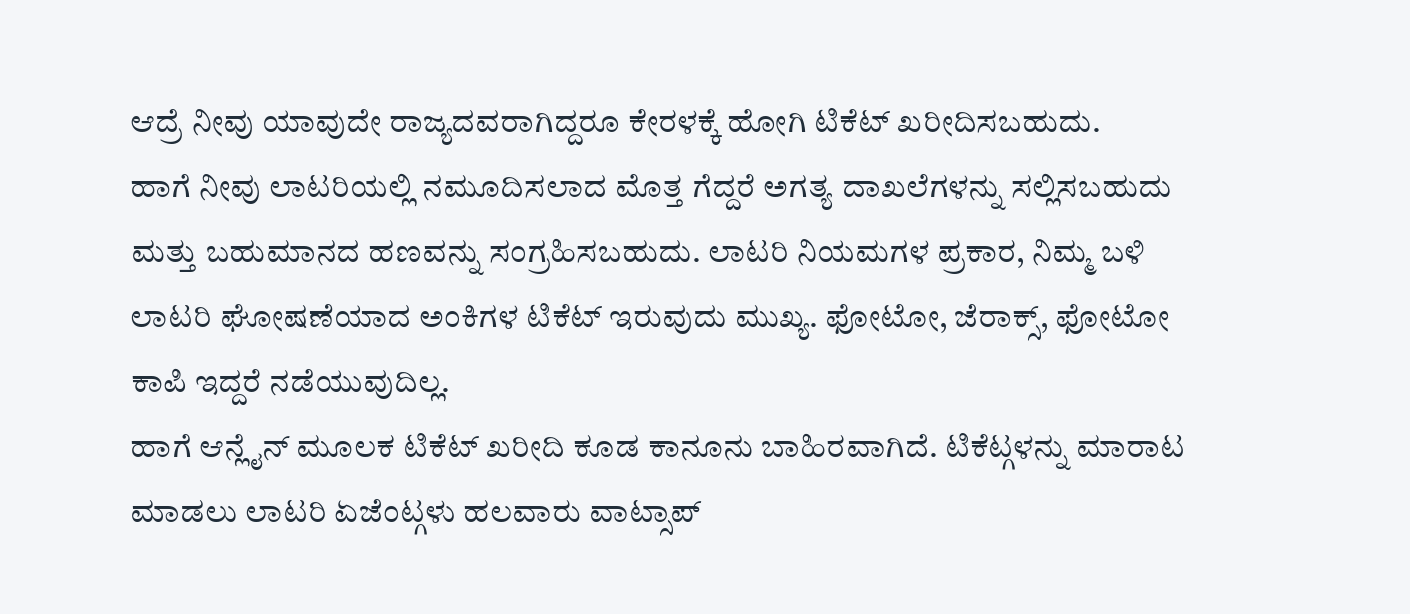ಆದ್ರೆ ನೀವು ಯಾವುದೇ ರಾಜ್ಯದವರಾಗಿದ್ದರೂ ಕೇರಳಕ್ಕೆ ಹೋಗಿ ಟಿಕೆಟ್ ಖರೀದಿಸಬಹುದು.
ಹಾಗೆ ನೀವು ಲಾಟರಿಯಲ್ಲಿ ನಮೂದಿಸಲಾದ ಮೊತ್ತ ಗೆದ್ದರೆ ಅಗತ್ಯ ದಾಖಲೆಗಳನ್ನು ಸಲ್ಲಿಸಬಹುದು ಮತ್ತು ಬಹುಮಾನದ ಹಣವನ್ನು ಸಂಗ್ರಹಿಸಬಹುದು. ಲಾಟರಿ ನಿಯಮಗಳ ಪ್ರಕಾರ, ನಿಮ್ಮ ಬಳಿ ಲಾಟರಿ ಘೋಷಣೆಯಾದ ಅಂಕಿಗಳ ಟಿಕೆಟ್ ಇರುವುದು ಮುಖ್ಯ. ಫೋಟೋ, ಜೆರಾಕ್ಸ್, ಫೋಟೋ ಕಾಪಿ ಇದ್ದರೆ ನಡೆಯುವುದಿಲ್ಲ.
ಹಾಗೆ ಆನ್ಲೈನ್ ಮೂಲಕ ಟಿಕೆಟ್ ಖರೀದಿ ಕೂಡ ಕಾನೂನು ಬಾಹಿರವಾಗಿದೆ. ಟಿಕೆಟ್ಗಳನ್ನು ಮಾರಾಟ ಮಾಡಲು ಲಾಟರಿ ಏಜೆಂಟ್ಗಳು ಹಲವಾರು ವಾಟ್ಸಾಪ್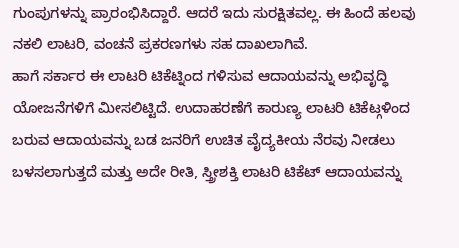ಗುಂಪುಗಳನ್ನು ಪ್ರಾರಂಭಿಸಿದ್ದಾರೆ. ಆದರೆ ಇದು ಸುರಕ್ಷಿತವಲ್ಲ. ಈ ಹಿಂದೆ ಹಲವು ನಕಲಿ ಲಾಟರಿ, ವಂಚನೆ ಪ್ರಕರಣಗಳು ಸಹ ದಾಖಲಾಗಿವೆ.
ಹಾಗೆ ಸರ್ಕಾರ ಈ ಲಾಟರಿ ಟಿಕೆಟ್ನಿಂದ ಗಳಿಸುವ ಆದಾಯವನ್ನು ಅಭಿವೃದ್ಧಿ ಯೋಜನೆಗಳಿಗೆ ಮೀಸಲಿಟ್ಟಿದೆ. ಉದಾಹರಣೆಗೆ ಕಾರುಣ್ಯ ಲಾಟರಿ ಟಿಕೆಟ್ಗಳಿಂದ ಬರುವ ಆದಾಯವನ್ನು ಬಡ ಜನರಿಗೆ ಉಚಿತ ವೈದ್ಯಕೀಯ ನೆರವು ನೀಡಲು ಬಳಸಲಾಗುತ್ತದೆ ಮತ್ತು ಅದೇ ರೀತಿ, ಸ್ತ್ರೀಶಕ್ತಿ ಲಾಟರಿ ಟಿಕೆಟ್ ಆದಾಯವನ್ನು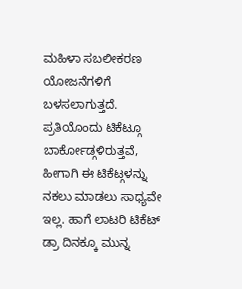ಮಹಿಳಾ ಸಬಲೀಕರಣ ಯೋಜನೆಗಳಿಗೆ ಬಳಸಲಾಗುತ್ತದೆ.
ಪ್ರತಿಯೊಂದು ಟಿಕೆಟ್ಗೂ ಬಾರ್ಕೋಡ್ಗಳಿರುತ್ತವೆ, ಹೀಗಾಗಿ ಈ ಟಿಕೆಟ್ಗಳನ್ನು ನಕಲು ಮಾಡಲು ಸಾಧ್ಯವೇ ಇಲ್ಲ. ಹಾಗೆ ಲಾಟರಿ ಟಿಕೆಟ್ ಡ್ರಾ ದಿನಕ್ಕೂ ಮುನ್ನ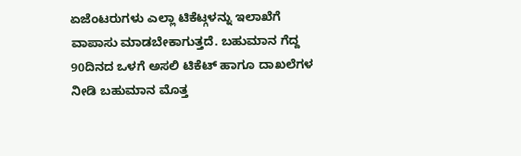ಏಜೆಂಟರುಗಳು ಎಲ್ಲಾ ಟಿಕೆಟ್ಗಳನ್ನು ಇಲಾಖೆಗೆ ವಾಪಾಸು ಮಾಡಬೇಕಾಗುತ್ತದೆ. ಬಹುಮಾನ ಗೆದ್ದ 90ದಿನದ ಒಳಗೆ ಅಸಲಿ ಟಿಕೆಟ್ ಹಾಗೂ ದಾಖಲೆಗಳ ನೀಡಿ ಬಹುಮಾನ ಮೊತ್ತ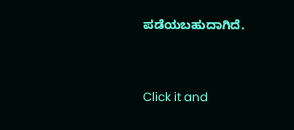ಪಡೆಯಬಹುದಾಗಿದೆ.



Click it and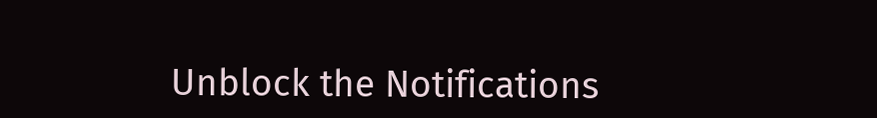Unblock the Notifications